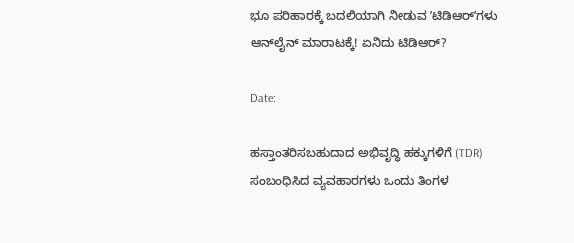ಭೂ ಪರಿಹಾರಕ್ಕೆ ಬದಲಿಯಾಗಿ ನೀಡುವ ʼಟಿಡಿಆರ್‌ʼಗಳು ಆನ್‌ಲೈನ್ ಮಾರಾಟಕ್ಕೆ! ಏನಿದು ಟಿಡಿಆರ್?

Date:

ಹಸ್ತಾಂತರಿಸಬಹುದಾದ ಅಭಿವೃದ್ಧಿ ಹಕ್ಕುಗಳಿಗೆ (TDR) ಸಂಬಂಧಿಸಿದ ವ್ಯವಹಾರಗಳು ಒಂದು ತಿಂಗಳ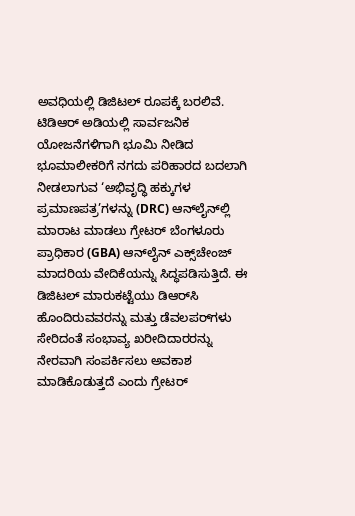ಅವಧಿಯಲ್ಲಿ ಡಿಜಿಟಲ್ ರೂಪಕ್ಕೆ ಬರಲಿವೆ. ಟಿಡಿಆರ್ ಅಡಿಯಲ್ಲಿ ಸಾರ್ವಜನಿಕ ಯೋಜನೆಗಳಿಗಾಗಿ ಭೂಮಿ ನೀಡಿದ ಭೂಮಾಲೀಕರಿಗೆ ನಗದು ಪರಿಹಾರದ ಬದಲಾಗಿ ನೀಡಲಾಗುವ ‘ಅಭಿವೃದ್ಧಿ ಹಕ್ಕುಗಳ ಪ್ರಮಾಣಪತ್ರ’ಗಳನ್ನು (DRC) ಆನ್‌ಲೈನ್‌ಲ್ಲಿ ಮಾರಾಟ ಮಾಡಲು ಗ್ರೇಟರ್ ಬೆಂಗಳೂರು ಪ್ರಾಧಿಕಾರ (GBA) ಆನ್‌ಲೈನ್ ಎಕ್ಸ್‌ಚೇಂಜ್‌ ಮಾದರಿಯ ವೇದಿಕೆಯನ್ನು ಸಿದ್ಧಪಡಿಸುತ್ತಿದೆ. ಈ ಡಿಜಿಟಲ್ ಮಾರುಕಟ್ಟೆಯು ಡಿಆರ್‌ಸಿ ಹೊಂದಿರುವವರನ್ನು ಮತ್ತು ಡೆವಲಪರ್‌ಗಳು ಸೇರಿದಂತೆ ಸಂಭಾವ್ಯ ಖರೀದಿದಾರರನ್ನು ನೇರವಾಗಿ ಸಂಪರ್ಕಿಸಲು ಅವಕಾಶ ಮಾಡಿಕೊಡುತ್ತದೆ ಎಂದು ಗ್ರೇಟರ್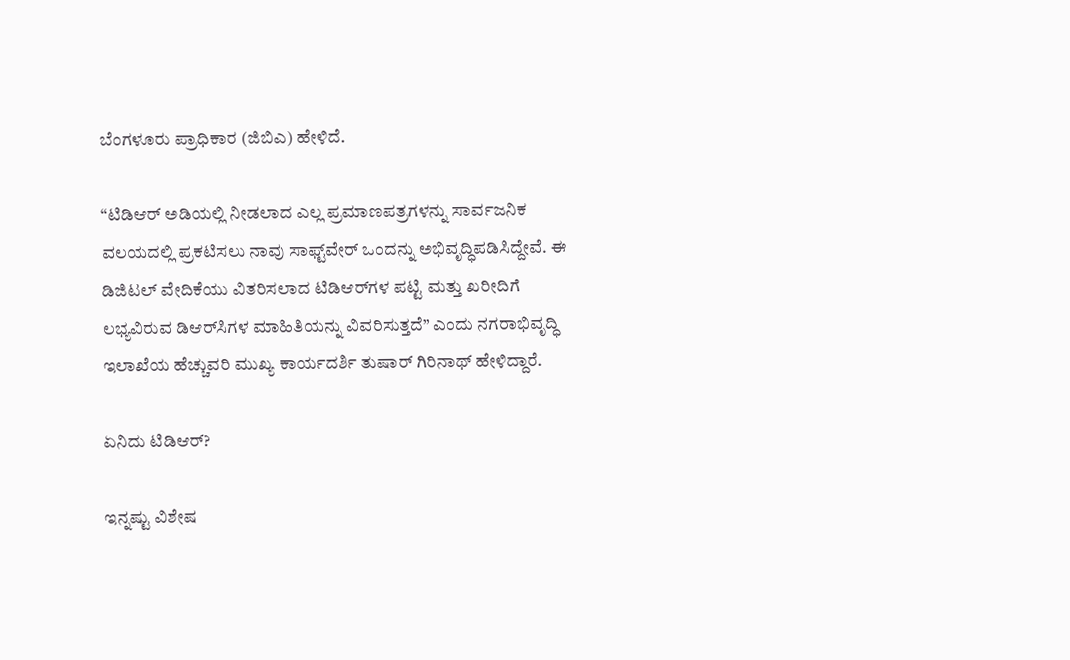ಬೆಂಗಳೂರು ಪ್ರಾಧಿಕಾರ (ಜಿಬಿಎ) ಹೇಳಿದೆ.

“ಟಿಡಿಆರ್ ಅಡಿಯಲ್ಲಿ ನೀಡಲಾದ ಎಲ್ಲ ಪ್ರಮಾಣಪತ್ರಗಳನ್ನು ಸಾರ್ವಜನಿಕ ವಲಯದಲ್ಲಿ ಪ್ರಕಟಿಸಲು ನಾವು ಸಾಫ್ಟ್‌ವೇರ್ ಒಂದನ್ನು ಅಭಿವೃದ್ಧಿಪಡಿಸಿದ್ದೇವೆ. ಈ ಡಿಜಿಟಲ್ ವೇದಿಕೆಯು ವಿತರಿಸಲಾದ ಟಿಡಿಆರ್‌ಗಳ ಪಟ್ಟಿ ಮತ್ತು ಖರೀದಿಗೆ ಲಭ್ಯವಿರುವ ಡಿಆರ್‌ಸಿಗಳ ಮಾಹಿತಿಯನ್ನು ವಿವರಿಸುತ್ತದೆ” ಎಂದು ನಗರಾಭಿವೃದ್ಧಿ ಇಲಾಖೆಯ ಹೆಚ್ಚುವರಿ ಮುಖ್ಯ ಕಾರ್ಯದರ್ಶಿ ತುಷಾರ್ ಗಿರಿನಾಥ್ ಹೇಳಿದ್ದಾರೆ.

ಏನಿದು ಟಿಡಿಆರ್?

ಇನ್ನಷ್ಟು ವಿಶೇಷ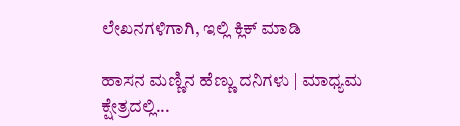ಲೇಖನಗಳಿಗಾಗಿ, ಇಲ್ಲಿ ಕ್ಲಿಕ್ ಮಾಡಿ

ಹಾಸನ ಮಣ್ಣಿನ ಹೆಣ್ಣು ದನಿಗಳು | ಮಾಧ್ಯಮ ಕ್ಷೇತ್ರದಲ್ಲಿ...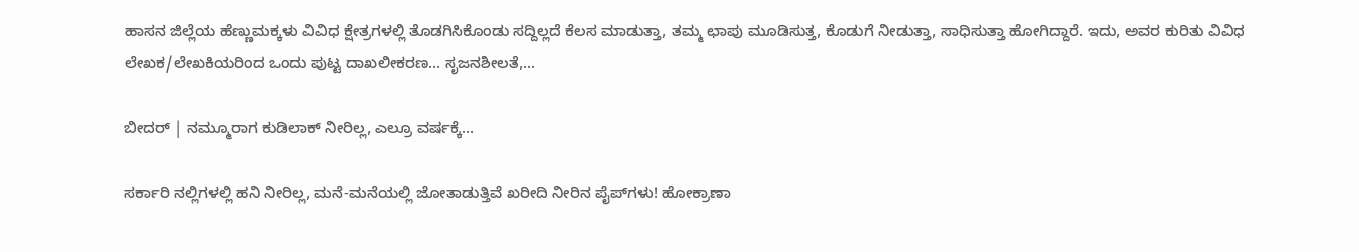ಹಾಸನ ಜಿಲ್ಲೆಯ ಹೆಣ್ಣುಮಕ್ಕಳು ವಿವಿಧ ಕ್ಷೇತ್ರಗಳಲ್ಲಿ ತೊಡಗಿಸಿಕೊಂಡು ಸದ್ದಿಲ್ಲದೆ ಕೆಲಸ ಮಾಡುತ್ತಾ, ತಮ್ಮ ಛಾಪು ಮೂಡಿಸುತ್ತ, ಕೊಡುಗೆ ನೀಡುತ್ತಾ, ಸಾಧಿಸುತ್ತಾ ಹೋಗಿದ್ದಾರೆ. ಇದು, ಅವರ ಕುರಿತು ವಿವಿಧ ಲೇಖಕ/ಲೇಖಕಿಯರಿಂದ ಒಂದು ಪುಟ್ಟ ದಾಖಲೀಕರಣ… ಸೃಜನಶೀಲತೆ,...

ಬೀದರ್ | ನಮ್ಮೂರಾಗ ಕುಡಿಲಾಕ್ ನೀರಿಲ್ಲ, ಎಲ್ರೂ ವರ್ಷಕ್ಕೆ...

ಸರ್ಕಾರಿ ನಲ್ಲಿಗಳಲ್ಲಿ ಹನಿ ನೀರಿಲ್ಲ, ಮನೆ-ಮನೆಯಲ್ಲಿ ಜೋತಾಡುತ್ತಿವೆ ಖರೀದಿ ನೀರಿನ ಪೈಪ್‌ಗಳು! ಹೋಕ್ರಾಣಾ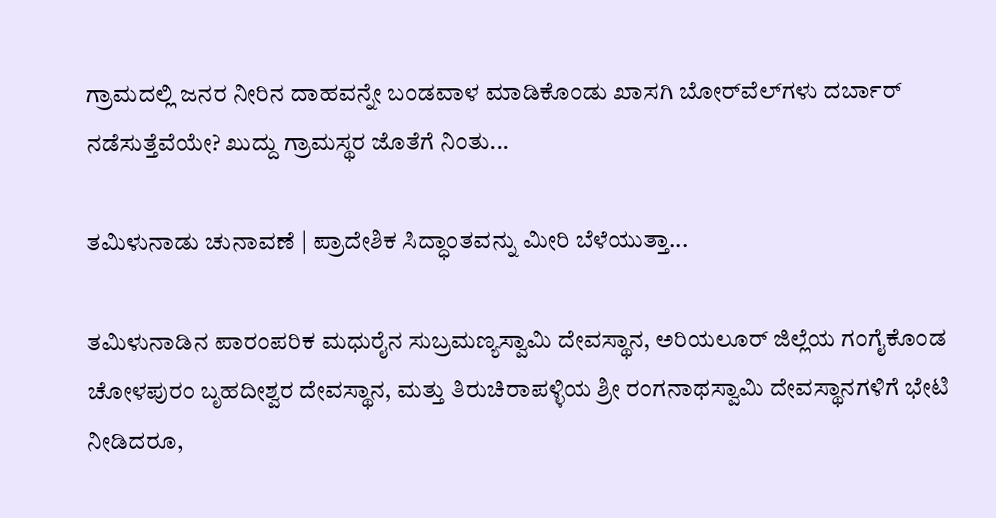ಗ್ರಾಮದಲ್ಲಿ ಜನರ ನೀರಿನ ದಾಹವನ್ನೇ ಬಂಡವಾಳ ಮಾಡಿಕೊಂಡು ಖಾಸಗಿ ಬೋರ್‌ವೆಲ್‌ಗಳು ದರ್ಬಾರ್‌ ನಡೆಸುತ್ತೆವೆಯೇ? ಖುದ್ದು ಗ್ರಾಮಸ್ಥರ ಜೊತೆಗೆ ನಿಂತು...

ತಮಿಳುನಾಡು ಚುನಾವಣೆ | ಪ್ರಾದೇಶಿಕ ಸಿದ್ಧಾಂತವನ್ನು ಮೀರಿ ಬೆಳೆಯುತ್ತಾ...

ತಮಿಳುನಾಡಿನ ಪಾರಂಪರಿಕ ಮಧುರೈನ ಸುಬ್ರಮಣ್ಯಸ್ವಾಮಿ ದೇವಸ್ಥಾನ, ಅರಿಯಲೂರ್ ಜಿಲ್ಲೆಯ ಗಂಗೈಕೊಂಡ ಚೋಳಪುರಂ ಬೃಹದೀಶ್ವರ ದೇವಸ್ಥಾನ, ಮತ್ತು ತಿರುಚಿರಾಪಳ್ಳಿಯ ಶ್ರೀ ರಂಗನಾಥಸ್ವಾಮಿ ದೇವಸ್ಥಾನಗಳಿಗೆ ಭೇಟಿ ನೀಡಿದರೂ,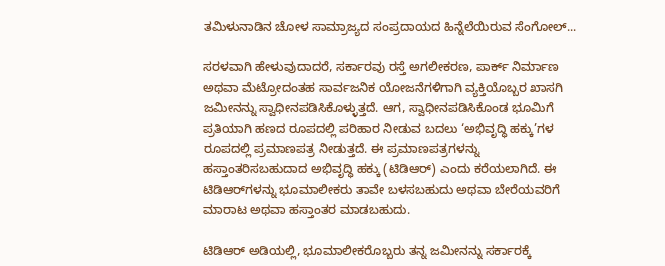ತಮಿಳುನಾಡಿನ ಚೋಳ ಸಾಮ್ರಾಜ್ಯದ ಸಂಪ್ರದಾಯದ ಹಿನ್ನೆಲೆಯಿರುವ ಸೆಂಗೋಲ್...

ಸರಳವಾಗಿ ಹೇಳುವುದಾದರೆ, ಸರ್ಕಾರವು ರಸ್ತೆ ಅಗಲೀಕರಣ, ಪಾರ್ಕ್ ನಿರ್ಮಾಣ ಅಥವಾ ಮೆಟ್ರೋದಂತಹ ಸಾರ್ವಜನಿಕ ಯೋಜನೆಗಳಿಗಾಗಿ ವ್ಯಕ್ತಿಯೊಬ್ಬರ ಖಾಸಗಿ ಜಮೀನನ್ನು ಸ್ವಾಧೀನಪಡಿಸಿಕೊಳ್ಳುತ್ತದೆ. ಆಗ, ಸ್ವಾಧೀನಪಡಿಸಿಕೊಂಡ ಭೂಮಿಗೆ ಪ್ರತಿಯಾಗಿ ಹಣದ ರೂಪದಲ್ಲಿ ಪರಿಹಾರ ನೀಡುವ ಬದಲು ‘ಅಭಿವೃದ್ಧಿ ಹಕ್ಕು’ಗಳ ರೂಪದಲ್ಲಿ ಪ್ರಮಾಣಪತ್ರ ನೀಡುತ್ತದೆ. ಈ ಪ್ರಮಾಣಪತ್ರಗಳನ್ನು ಹಸ್ತಾಂತರಿಸಬಹುದಾದ ಅಭಿವೃದ್ಧಿ ಹಕ್ಕು (ಟಿಡಿಆರ್) ಎಂದು ಕರೆಯಲಾಗಿದೆ. ಈ ಟಿಡಿಆರ್‌ಗಳನ್ನು ಭೂಮಾಲೀಕರು ತಾವೇ ಬಳಸಬಹುದು ಅಥವಾ ಬೇರೆಯವರಿಗೆ ಮಾರಾಟ ಅಥವಾ ಹಸ್ತಾಂತರ ಮಾಡಬಹುದು.

ಟಿಡಿಆರ್ ಅಡಿಯಲ್ಲಿ, ಭೂಮಾಲೀಕರೊಬ್ಬರು ತನ್ನ ಜಮೀನನ್ನು ಸರ್ಕಾರಕ್ಕೆ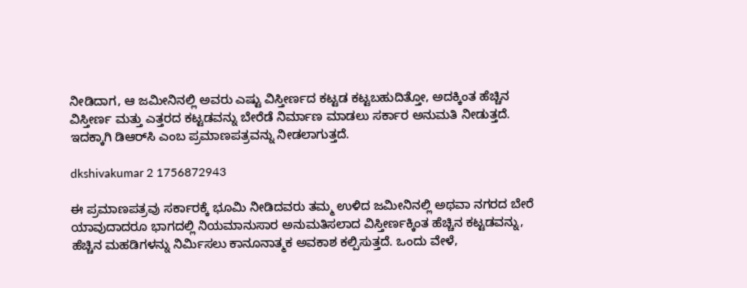ನೀಡಿದಾಗ, ಆ ಜಮೀನಿನಲ್ಲಿ ಅವರು ಎಷ್ಟು ವಿಸ್ತೀರ್ಣದ ಕಟ್ಟಡ ಕಟ್ಟಬಹುದಿತ್ತೋ, ಅದಕ್ಕಿಂತ ಹೆಚ್ಚಿನ ವಿಸ್ತೀರ್ಣ ಮತ್ತು ಎತ್ತರದ ಕಟ್ಟಡವನ್ನು ಬೇರೆಡೆ ನಿರ್ಮಾಣ ಮಾಡಲು ಸರ್ಕಾರ ಅನುಮತಿ ನೀಡುತ್ತದೆ. ಇದಕ್ಕಾಗಿ ಡಿಆರ್‌ಸಿ ಎಂಬ ಪ್ರಮಾಣಪತ್ರವನ್ನು ನೀಡಲಾಗುತ್ತದೆ.

dkshivakumar 2 1756872943

ಈ ಪ್ರಮಾಣಪತ್ರವು ಸರ್ಕಾರಕ್ಕೆ ಭೂಮಿ ನೀಡಿದವರು ತಮ್ಮ ಉಳಿದ ಜಮೀನಿನಲ್ಲಿ ಅಥವಾ ನಗರದ ಬೇರೆ ಯಾವುದಾದರೂ ಭಾಗದಲ್ಲಿ ನಿಯಮಾನುಸಾರ ಅನುಮತಿಸಲಾದ ವಿಸ್ತೀರ್ಣಕ್ಕಿಂತ ಹೆಚ್ಚಿನ ಕಟ್ಟಡವನ್ನು, ಹೆಚ್ಚಿನ ಮಹಡಿಗಳನ್ನು ನಿರ್ಮಿಸಲು ಕಾನೂನಾತ್ಮಕ ಅವಕಾಶ ಕಲ್ಪಿಸುತ್ತದೆ. ಒಂದು ವೇಳೆ,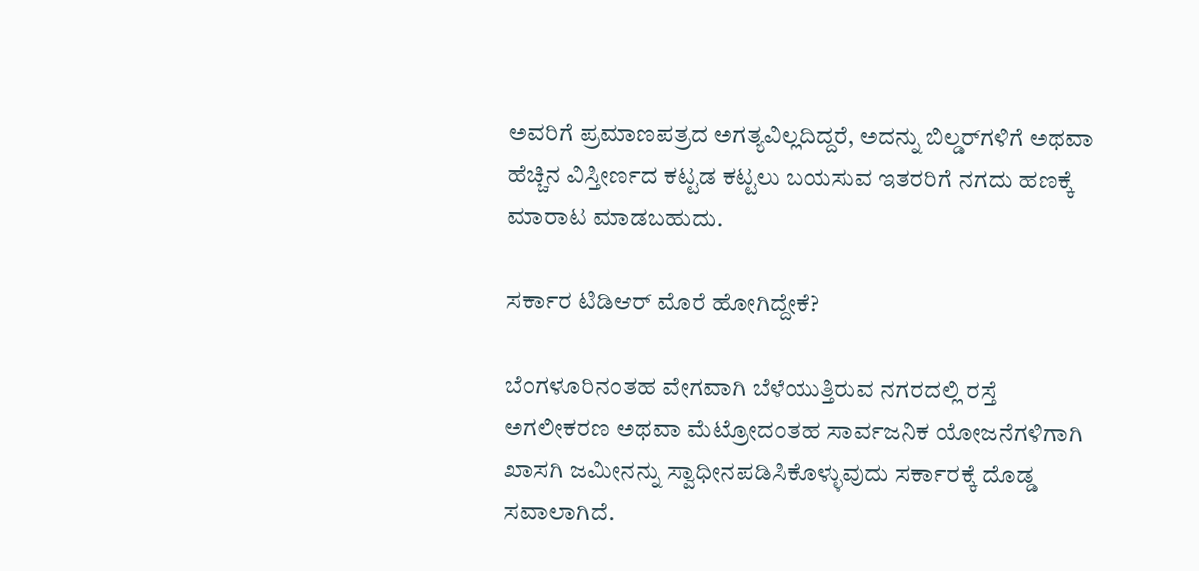ಅವರಿಗೆ ಪ್ರಮಾಣಪತ್ರದ ಅಗತ್ಯವಿಲ್ಲದಿದ್ದರೆ, ಅದನ್ನು ಬಿಲ್ಡರ್‌ಗಳಿಗೆ ಅಥವಾ ಹೆಚ್ಚಿನ ವಿಸ್ತೀರ್ಣದ ಕಟ್ಟಡ ಕಟ್ಟಲು ಬಯಸುವ ಇತರರಿಗೆ ನಗದು ಹಣಕ್ಕೆ ಮಾರಾಟ ಮಾಡಬಹುದು.

ಸರ್ಕಾರ ಟಿಡಿಆರ್ ಮೊರೆ ಹೋಗಿದ್ದೇಕೆ?

ಬೆಂಗಳೂರಿನಂತಹ ವೇಗವಾಗಿ ಬೆಳೆಯುತ್ತಿರುವ ನಗರದಲ್ಲಿ ರಸ್ತೆ ಅಗಲೀಕರಣ ಅಥವಾ ಮೆಟ್ರೋದಂತಹ ಸಾರ್ವಜನಿಕ ಯೋಜನೆಗಳಿಗಾಗಿ ಖಾಸಗಿ ಜಮೀನನ್ನು ಸ್ವಾಧೀನಪಡಿಸಿಕೊಳ್ಳುವುದು ಸರ್ಕಾರಕ್ಕೆ ದೊಡ್ಡ ಸವಾಲಾಗಿದೆ.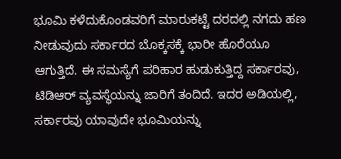ಭೂಮಿ ಕಳೆದುಕೊಂಡವರಿಗೆ ಮಾರುಕಟ್ಟೆ ದರದಲ್ಲಿ ನಗದು ಹಣ ನೀಡುವುದು ಸರ್ಕಾರದ ಬೊಕ್ಕಸಕ್ಕೆ ಭಾರೀ ಹೊರೆಯೂ ಆಗುತ್ತಿದೆ. ಈ ಸಮಸ್ಯೆಗೆ ಪರಿಹಾರ ಹುಡುಕುತ್ತಿದ್ದ ಸರ್ಕಾರವು, ಟಿಡಿಆರ್ ವ್ಯವಸ್ಥೆಯನ್ನು ಜಾರಿಗೆ ತಂದಿದೆ. ಇದರ ಅಡಿಯಲ್ಲಿ, ಸರ್ಕಾರವು ಯಾವುದೇ ಭೂಮಿಯನ್ನು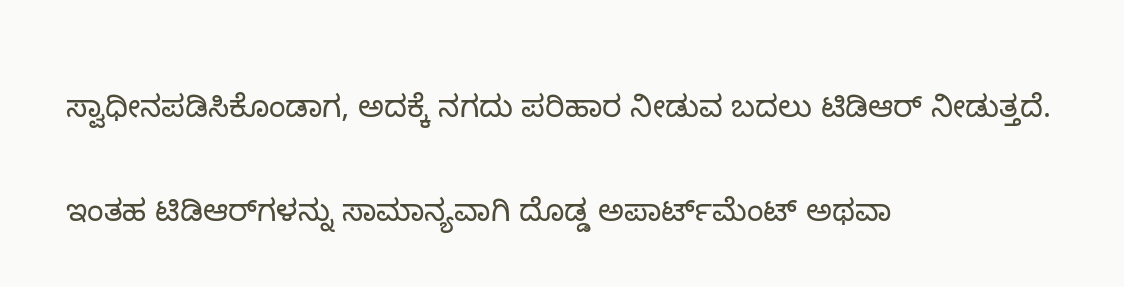ಸ್ವಾಧೀನಪಡಿಸಿಕೊಂಡಾಗ, ಅದಕ್ಕೆ ನಗದು ಪರಿಹಾರ ನೀಡುವ ಬದಲು ಟಿಡಿಆರ್ ನೀಡುತ್ತದೆ.

ಇಂತಹ ಟಿಡಿಆರ್‌ಗಳನ್ನು ಸಾಮಾನ್ಯವಾಗಿ ದೊಡ್ಡ ಅಪಾರ್ಟ್‌ಮೆಂಟ್ ಅಥವಾ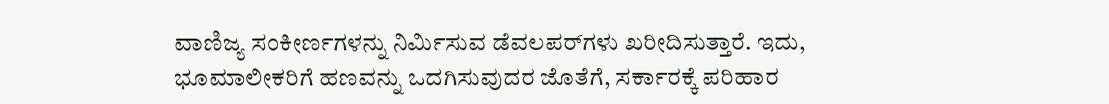ವಾಣಿಜ್ಯ ಸಂಕೀರ್ಣಗಳನ್ನು ನಿರ್ಮಿಸುವ ಡೆವಲಪರ್‌ಗಳು ಖರೀದಿಸುತ್ತಾರೆ. ಇದು, ಭೂಮಾಲೀಕರಿಗೆ ಹಣವನ್ನು ಒದಗಿಸುವುದರ ಜೊತೆಗೆ, ಸರ್ಕಾರಕ್ಕೆ ಪರಿಹಾರ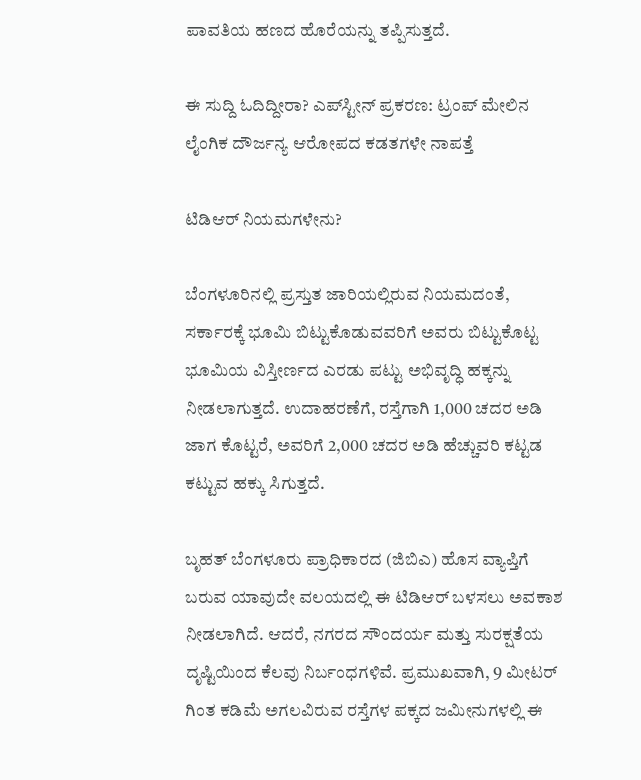ಪಾವತಿಯ ಹಣದ ಹೊರೆಯನ್ನು ತಪ್ಪಿಸುತ್ತದೆ.

ಈ ಸುದ್ದಿ ಓದಿದ್ದೀರಾ? ಎಪ್‌ಸ್ಟೀನ್‌ ಪ್ರಕರಣ: ಟ್ರಂಪ್ ಮೇಲಿನ ಲೈಂಗಿಕ ದೌರ್ಜನ್ಯ ಆರೋಪದ ಕಡತಗಳೇ ನಾಪತ್ತೆ

ಟಿಡಿಆರ್ ನಿಯಮಗಳೇನು?

ಬೆಂಗಳೂರಿನಲ್ಲಿ ಪ್ರಸ್ತುತ ಜಾರಿಯಲ್ಲಿರುವ ನಿಯಮದಂತೆ, ಸರ್ಕಾರಕ್ಕೆ ಭೂಮಿ ಬಿಟ್ಟುಕೊಡುವವರಿಗೆ ಅವರು ಬಿಟ್ಟುಕೊಟ್ಟ ಭೂಮಿಯ ವಿಸ್ತೀರ್ಣದ ಎರಡು ಪಟ್ಟು ಅಭಿವೃದ್ಧಿ ಹಕ್ಕನ್ನು ನೀಡಲಾಗುತ್ತದೆ. ಉದಾಹರಣೆಗೆ, ರಸ್ತೆಗಾಗಿ 1,000 ಚದರ ಅಡಿ ಜಾಗ ಕೊಟ್ಟರೆ, ಅವರಿಗೆ 2,000 ಚದರ ಅಡಿ ಹೆಚ್ಚುವರಿ ಕಟ್ಟಡ ಕಟ್ಟುವ ಹಕ್ಕು ಸಿಗುತ್ತದೆ.

ಬೃಹತ್ ಬೆಂಗಳೂರು ಪ್ರಾಧಿಕಾರದ (ಜಿಬಿಎ) ಹೊಸ ವ್ಯಾಪ್ತಿಗೆ ಬರುವ ಯಾವುದೇ ವಲಯದಲ್ಲಿ ಈ ಟಿಡಿಆರ್ ಬಳಸಲು ಅವಕಾಶ ನೀಡಲಾಗಿದೆ. ಆದರೆ, ನಗರದ ಸೌಂದರ್ಯ ಮತ್ತು ಸುರಕ್ಷತೆಯ ದೃಷ್ಟಿಯಿಂದ ಕೆಲವು ನಿರ್ಬಂಧಗಳಿವೆ. ಪ್ರಮುಖವಾಗಿ, 9 ಮೀಟರ್ ಗಿಂತ ಕಡಿಮೆ ಅಗಲವಿರುವ ರಸ್ತೆಗಳ ಪಕ್ಕದ ಜಮೀನುಗಳಲ್ಲಿ ಈ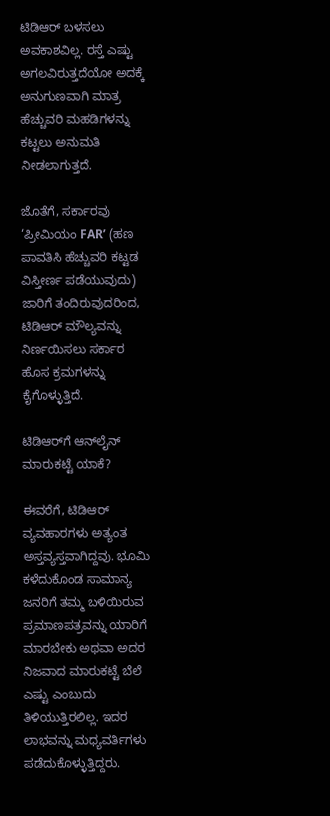ಟಿಡಿಆರ್ ಬಳಸಲು ಅವಕಾಶವಿಲ್ಲ. ರಸ್ತೆ ಎಷ್ಟು ಅಗಲವಿರುತ್ತದೆಯೋ ಅದಕ್ಕೆ ಅನುಗುಣವಾಗಿ ಮಾತ್ರ ಹೆಚ್ಚುವರಿ ಮಹಡಿಗಳನ್ನು ಕಟ್ಟಲು ಅನುಮತಿ ನೀಡಲಾಗುತ್ತದೆ.

ಜೊತೆಗೆ, ಸರ್ಕಾರವು ‘ಪ್ರೀಮಿಯಂ FAR’ (ಹಣ ಪಾವತಿಸಿ ಹೆಚ್ಚುವರಿ ಕಟ್ಟಡ ವಿಸ್ತೀರ್ಣ ಪಡೆಯುವುದು) ಜಾರಿಗೆ ತಂದಿರುವುದರಿಂದ, ಟಿಡಿಆರ್ ಮೌಲ್ಯವನ್ನು ನಿರ್ಣಯಿಸಲು ಸರ್ಕಾರ ಹೊಸ ಕ್ರಮಗಳನ್ನು ಕೈಗೊಳ್ಳುತ್ತಿದೆ.

ಟಿಡಿಆರ್‌ಗೆ ಆನ್‌ಲೈನ್ ಮಾರುಕಟ್ಟೆ ಯಾಕೆ?

ಈವರೆಗೆ, ಟಿಡಿಆರ್ ವ್ಯವಹಾರಗಳು ಅತ್ಯಂತ ಅಸ್ತವ್ಯಸ್ತವಾಗಿದ್ದವು. ಭೂಮಿ ಕಳೆದುಕೊಂಡ ಸಾಮಾನ್ಯ ಜನರಿಗೆ ತಮ್ಮ ಬಳಿಯಿರುವ ಪ್ರಮಾಣಪತ್ರವನ್ನು ಯಾರಿಗೆ ಮಾರಬೇಕು ಅಥವಾ ಅದರ ನಿಜವಾದ ಮಾರುಕಟ್ಟೆ ಬೆಲೆ ಎಷ್ಟು ಎಂಬುದು ತಿಳಿಯುತ್ತಿರಲಿಲ್ಲ. ಇದರ ಲಾಭವನ್ನು ಮಧ್ಯವರ್ತಿಗಳು ಪಡೆದುಕೊಳ್ಳುತ್ತಿದ್ದರು.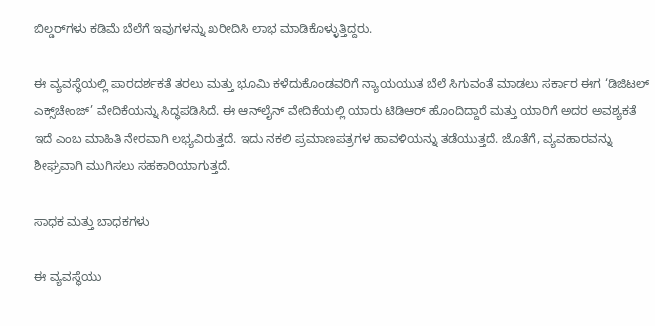ಬಿಲ್ಡರ್‌ಗಳು ಕಡಿಮೆ ಬೆಲೆಗೆ ಇವುಗಳನ್ನು ಖರೀದಿಸಿ ಲಾಭ ಮಾಡಿಕೊಳ್ಳುತ್ತಿದ್ದರು.

ಈ ವ್ಯವಸ್ಥೆಯಲ್ಲಿ ಪಾರದರ್ಶಕತೆ ತರಲು ಮತ್ತು ಭೂಮಿ ಕಳೆದುಕೊಂಡವರಿಗೆ ನ್ಯಾಯಯುತ ಬೆಲೆ ಸಿಗುವಂತೆ ಮಾಡಲು ಸರ್ಕಾರ ಈಗ ‘ಡಿಜಿಟಲ್ ಎಕ್ಸ್‌ಚೇಂಜ್’ ವೇದಿಕೆಯನ್ನು ಸಿದ್ಧಪಡಿಸಿದೆ. ಈ ಆನ್‌ಲೈನ್ ವೇದಿಕೆಯಲ್ಲಿ ಯಾರು ಟಿಡಿಆರ್ ಹೊಂದಿದ್ದಾರೆ ಮತ್ತು ಯಾರಿಗೆ ಅದರ ಅವಶ್ಯಕತೆ ಇದೆ ಎಂಬ ಮಾಹಿತಿ ನೇರವಾಗಿ ಲಭ್ಯವಿರುತ್ತದೆ. ಇದು ನಕಲಿ ಪ್ರಮಾಣಪತ್ರಗಳ ಹಾವಳಿಯನ್ನು ತಡೆಯುತ್ತದೆ. ಜೊತೆಗೆ, ವ್ಯವಹಾರವನ್ನು ಶೀಘ್ರವಾಗಿ ಮುಗಿಸಲು ಸಹಕಾರಿಯಾಗುತ್ತದೆ.

ಸಾಧಕ ಮತ್ತು ಬಾಧಕಗಳು

ಈ ವ್ಯವಸ್ಥೆಯು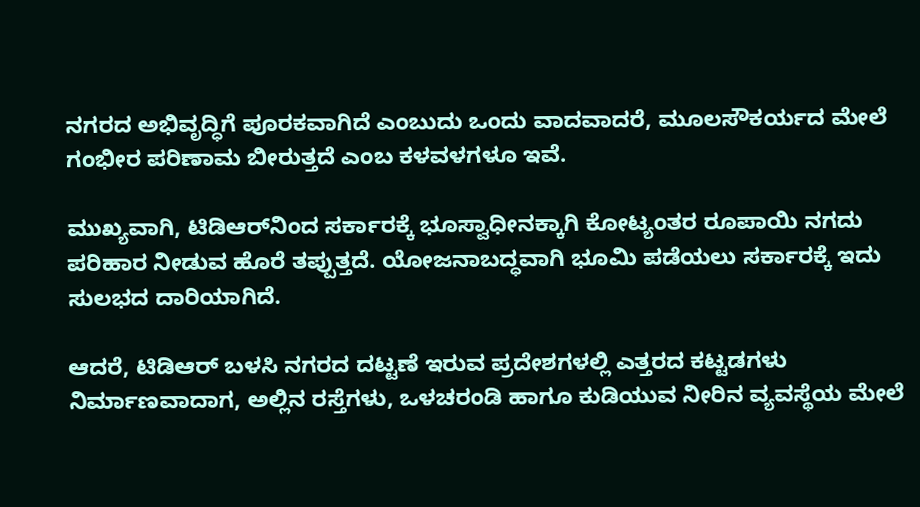ನಗರದ ಅಭಿವೃದ್ಧಿಗೆ ಪೂರಕವಾಗಿದೆ ಎಂಬುದು ಒಂದು ವಾದವಾದರೆ, ಮೂಲಸೌಕರ್ಯದ ಮೇಲೆ ಗಂಭೀರ ಪರಿಣಾಮ ಬೀರುತ್ತದೆ ಎಂಬ ಕಳವಳಗಳೂ ಇವೆ.

ಮುಖ್ಯವಾಗಿ, ಟಿಡಿಆರ್‌ನಿಂದ ಸರ್ಕಾರಕ್ಕೆ ಭೂಸ್ವಾಧೀನಕ್ಕಾಗಿ ಕೋಟ್ಯಂತರ ರೂಪಾಯಿ ನಗದು ಪರಿಹಾರ ನೀಡುವ ಹೊರೆ ತಪ್ಪುತ್ತದೆ. ಯೋಜನಾಬದ್ಧವಾಗಿ ಭೂಮಿ ಪಡೆಯಲು ಸರ್ಕಾರಕ್ಕೆ ಇದು ಸುಲಭದ ದಾರಿಯಾಗಿದೆ.

ಆದರೆ, ಟಿಡಿಆರ್ ಬಳಸಿ ನಗರದ ದಟ್ಟಣೆ ಇರುವ ಪ್ರದೇಶಗಳಲ್ಲಿ ಎತ್ತರದ ಕಟ್ಟಡಗಳು ನಿರ್ಮಾಣವಾದಾಗ, ಅಲ್ಲಿನ ರಸ್ತೆಗಳು, ಒಳಚರಂಡಿ ಹಾಗೂ ಕುಡಿಯುವ ನೀರಿನ ವ್ಯವಸ್ಥೆಯ ಮೇಲೆ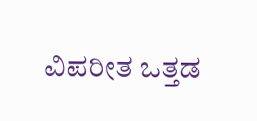ವಿಪರೀತ ಒತ್ತಡ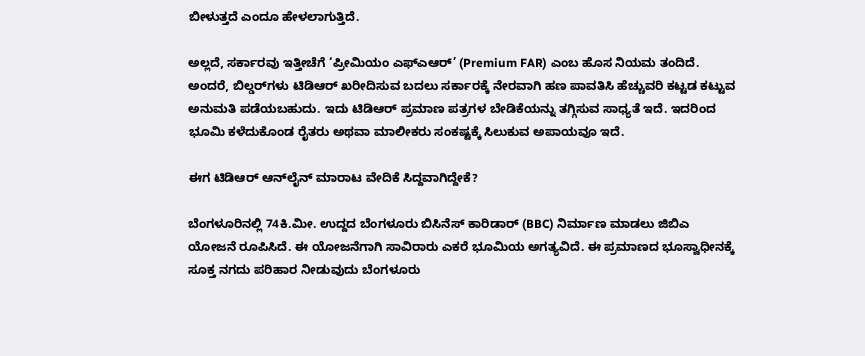ಬೀಳುತ್ತದೆ ಎಂದೂ ಹೇಳಲಾಗುತ್ತಿದೆ.

ಅಲ್ಲದೆ, ಸರ್ಕಾರವು ಇತ್ತೀಚೆಗೆ ‘ಪ್ರೀಮಿಯಂ ಎಫ್ಎಆರ್’ (Premium FAR) ಎಂಬ ಹೊಸ ನಿಯಮ ತಂದಿದೆ. ಅಂದರೆ, ಬಿಲ್ಡರ್‌ಗಳು ಟಿಡಿಆರ್ ಖರೀದಿಸುವ ಬದಲು ಸರ್ಕಾರಕ್ಕೆ ನೇರವಾಗಿ ಹಣ ಪಾವತಿಸಿ ಹೆಚ್ಚುವರಿ ಕಟ್ಟಡ ಕಟ್ಟುವ ಅನುಮತಿ ಪಡೆಯಬಹುದು. ಇದು ಟಿಡಿಆರ್ ಪ್ರಮಾಣ ಪತ್ರಗಳ ಬೇಡಿಕೆಯನ್ನು ತಗ್ಗಿಸುವ ಸಾಧ್ಯತೆ ಇದೆ. ಇದರಿಂದ ಭೂಮಿ ಕಳೆದುಕೊಂಡ ರೈತರು ಅಥವಾ ಮಾಲೀಕರು ಸಂಕಷ್ಟಕ್ಕೆ ಸಿಲುಕುವ ಅಪಾಯವೂ ಇದೆ.

ಈಗ ಟಿಡಿಆರ್ ಆನ್‌ಲೈನ್ ಮಾರಾಟ ವೇದಿಕೆ ಸಿದ್ದವಾಗಿದ್ದೇಕೆ?

ಬೆಂಗಳೂರಿನಲ್ಲಿ 74ಕಿ.ಮೀ. ಉದ್ದದ ಬೆಂಗಳೂರು ಬಿಸಿನೆಸ್ ಕಾರಿಡಾರ್ (BBC) ನಿರ್ಮಾಣ ಮಾಡಲು ಜಿಬಿಎ ಯೋಜನೆ ರೂಪಿಸಿದೆ. ಈ ಯೋಜನೆಗಾಗಿ ಸಾವಿರಾರು ಎಕರೆ ಭೂಮಿಯ ಅಗತ್ಯವಿದೆ. ಈ ಪ್ರಮಾಣದ ಭೂಸ್ವಾಧೀನಕ್ಕೆ ಸೂಕ್ತ ನಗದು ಪರಿಹಾರ ನೀಡುವುದು ಬೆಂಗಳೂರು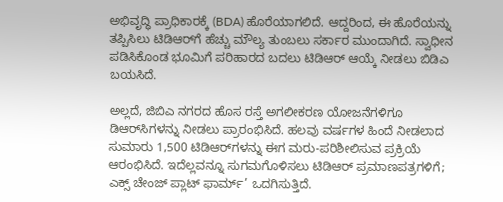ಅಭಿವೃದ್ಧಿ ಪ್ರಾಧಿಕಾರಕ್ಕೆ (BDA) ಹೊರೆಯಾಗಲಿದೆ. ಆದ್ದರಿಂದ, ಈ ಹೊರೆಯನ್ನು ತಪ್ಪಿಸಿಲು ಟಿಡಿಆರ್‌ಗೆ ಹೆಚ್ಚು ಮೌಲ್ಯ ತುಂಬಲು ಸರ್ಕಾರ ಮುಂದಾಗಿದೆ. ಸ್ವಾಧೀನ ಪಡಿಸಿಕೊಂಡ ಭೂಮಿಗೆ ಪರಿಹಾರದ ಬದಲು ಟಿಡಿಆರ್ ಆಯ್ಕೆ ನೀಡಲು ಬಿಡಿಎ ಬಯಸಿದೆ.

ಅಲ್ಲದೆ, ಜಿಬಿಎ ನಗರದ ಹೊಸ ರಸ್ತೆ ಅಗಲೀಕರಣ ಯೋಜನೆಗಳಿಗೂ ಡಿಆರ್‌ಸಿಗಳನ್ನು ನೀಡಲು ಪ್ರಾರಂಭಿಸಿದೆ. ಹಲವು ವರ್ಷಗಳ ಹಿಂದೆ ನೀಡಲಾದ ಸುಮಾರು 1,500 ಟಿಡಿಆರ್‌ಗಳನ್ನು ಈಗ ಮರು-ಪರಿಶೀಲಿಸುವ ಪ್ರಕ್ರಿಯೆ ಆರಂಭಿಸಿದೆ. ಇದೆಲ್ಲವನ್ನೂ ಸುಗಮಗೊಳಿಸಲು ಟಿಡಿಆರ್ ಪ್ರಮಾಣಪತ್ರಗಳಿಗೆ; ಎಕ್ಸ್ ಚೇಂಜ್ ಪ್ಲಾಟ್ ಫಾರ್ಮ್’ ಒದಗಿಸುತ್ತಿದೆ.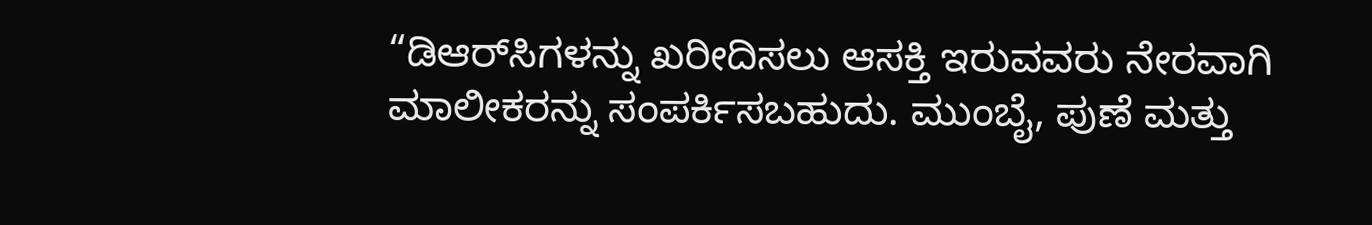“ಡಿಆರ್‌ಸಿಗಳನ್ನು ಖರೀದಿಸಲು ಆಸಕ್ತಿ ಇರುವವರು ನೇರವಾಗಿ ಮಾಲೀಕರನ್ನು ಸಂಪರ್ಕಿಸಬಹುದು. ಮುಂಬೈ, ಪುಣೆ ಮತ್ತು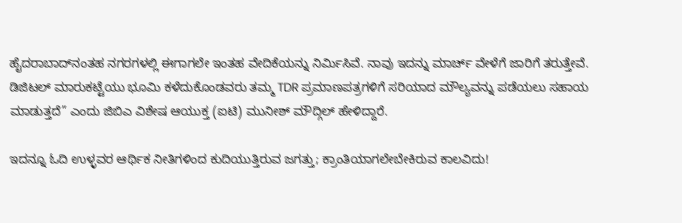ಹೈದರಾಬಾದ್‌ನಂತಹ ನಗರಗಳಲ್ಲಿ ಈಗಾಗಲೇ ಇಂತಹ ವೇದಿಕೆಯನ್ನು ನಿರ್ಮಿಸಿವೆ. ನಾವು ಇದನ್ನು ಮಾರ್ಚ್ ವೇಳೆಗೆ ಜಾರಿಗೆ ತರುತ್ತೇವೆ. ಡಿಜಿಟಲ್ ಮಾರುಕಟ್ಟೆಯು ಭೂಮಿ ಕಳೆದುಕೊಂಡವರು ತಮ್ಮ TDR ಪ್ರಮಾಣಪತ್ರಗಳಿಗೆ ಸರಿಯಾದ ಮೌಲ್ಯವನ್ನು ಪಡೆಯಲು ಸಹಾಯ ಮಾಡುತ್ತದೆ” ಎಂದು ಜಿಬಿಎ ವಿಶೇಷ ಆಯುಕ್ತ (ಐಟಿ) ಮುನೀಶ್ ಮೌದ್ಗಿಲ್ ಹೇಳಿದ್ದಾರೆ.

ಇದನ್ನೂ ಓದಿ ಉಳ್ಳವರ ಆರ್ಥಿಕ ನೀತಿಗಳಿಂದ ಕುದಿಯುತ್ತಿರುವ ಜಗತ್ತು; ಕ್ರಾಂತಿಯಾಗಲೇಬೇಕಿರುವ ಕಾಲವಿದು!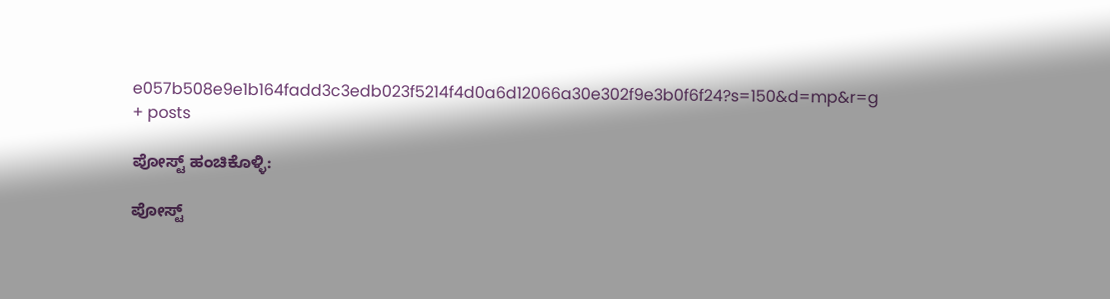e057b508e9e1b164fadd3c3edb023f5214f4d0a6d12066a30e302f9e3b0f6f24?s=150&d=mp&r=g
+ posts

ಪೋಸ್ಟ್ ಹಂಚಿಕೊಳ್ಳಿ:

ಪೋಸ್ಟ್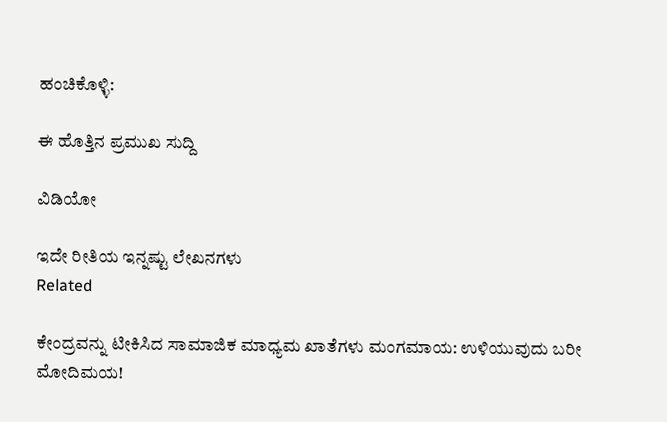ಹಂಚಿಕೊಳ್ಳಿ:

ಈ ಹೊತ್ತಿನ ಪ್ರಮುಖ ಸುದ್ದಿ

ವಿಡಿಯೋ

ಇದೇ ರೀತಿಯ ಇನ್ನಷ್ಟು ಲೇಖನಗಳು
Related

ಕೇಂದ್ರವನ್ನು ಟೀಕಿಸಿದ ಸಾಮಾಜಿಕ ಮಾಧ್ಯಮ ಖಾತೆಗಳು ಮಂಗಮಾಯ: ಉಳಿಯುವುದು ಬರೀ ಮೋದಿಮಯ!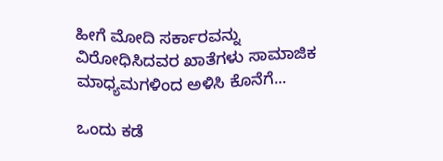ಹೀಗೆ ಮೋದಿ ಸರ್ಕಾರವನ್ನು ವಿರೋಧಿಸಿದವರ ಖಾತೆಗಳು ಸಾಮಾಜಿಕ ಮಾಧ್ಯಮಗಳಿಂದ ಅಳಿಸಿ ಕೊನೆಗೆ...

ಒಂದು ಕಡೆ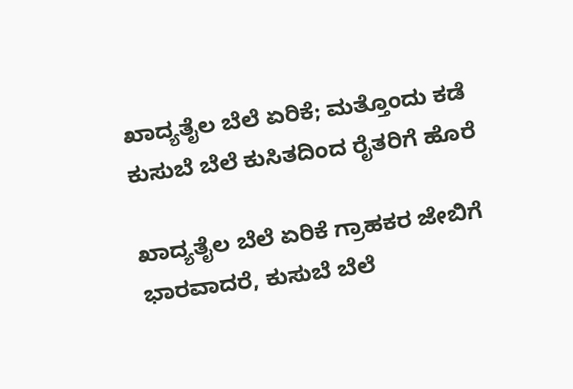ಖಾದ್ಯತೈಲ ಬೆಲೆ ಏರಿಕೆ; ಮತ್ತೊಂದು ಕಡೆ ಕುಸುಬೆ ಬೆಲೆ ಕುಸಿತದಿಂದ ರೈತರಿಗೆ ಹೊರೆ

ಖಾದ್ಯತೈಲ ಬೆಲೆ ಏರಿಕೆ ಗ್ರಾಹಕರ ಜೇಬಿಗೆ ಭಾರವಾದರೆ, ಕುಸುಬೆ ಬೆಲೆ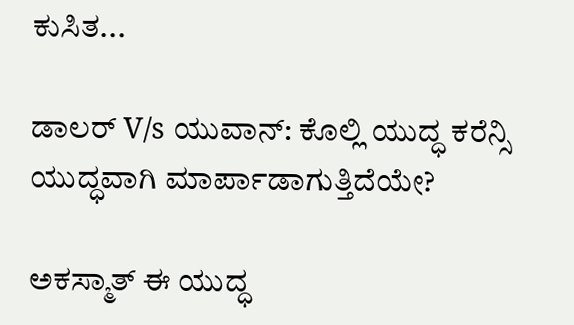ಕುಸಿತ...

ಡಾಲರ್ V/s ಯುವಾನ್: ಕೊಲ್ಲಿ ಯುದ್ಧ ಕರೆನ್ಸಿ ಯುದ್ಧವಾಗಿ ಮಾರ್ಪಾಡಾಗುತ್ತಿದೆಯೇ?

ಅಕಸ್ಮಾತ್ ಈ ಯುದ್ಧ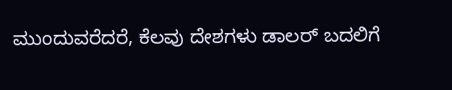ಮುಂದುವರೆದರೆ, ಕೆಲವು ದೇಶಗಳು ಡಾಲರ್ ಬದಲಿಗೆ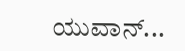ಯುವಾನ್...